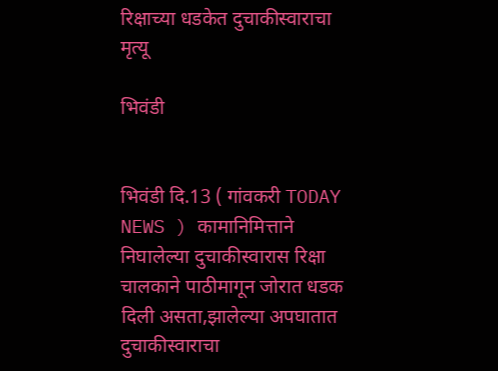रिक्षाच्या धडकेत दुचाकीस्वाराचा मृत्यू

भिवंडी


भिवंडी दि.13 ( गांवकरी TODAY NEWS ) कामानिमित्ताने निघालेल्या दुचाकीस्वारास रिक्षा चालकाने पाठीमागून जोरात धडक दिली असता,झालेल्या अपघातात दुचाकीस्वाराचा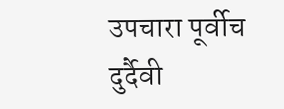उपचारा पूर्वीच दुर्दैवी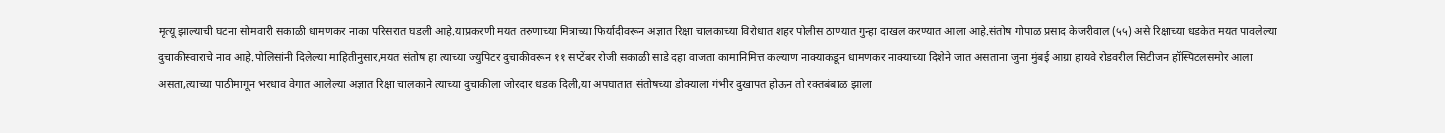मृत्यू झाल्याची घटना सोमवारी सकाळी धामणकर नाका परिसरात घडली आहे.याप्रकरणी मयत तरुणाच्या मित्राच्या फिर्यादीवरून अज्ञात रिक्षा चालकाच्या विरोधात शहर पोलीस ठाण्यात गुन्हा दाखल करण्यात आला आहे.संतोष गोपाळ प्रसाद केजरीवाल (५५) असे रिक्षाच्या धडकेत मयत पावलेल्या दुचाकीस्वाराचे नाव आहे.पोलिसांनी दिलेल्या माहितीनुसार,मयत संतोष हा त्याच्या ज्युपिटर दुचाकीवरून ११ सप्टेंबर रोजी सकाळी साडे दहा वाजता कामानिमित्त कल्याण नाक्याकडून धामणकर नाक्याच्या दिशेने जात असताना जुना मुंबई आग्रा हायवे रोडवरील सिटीजन हॉस्पिटलसमोर आला असता,त्याच्या पाठीमागून भरधाव वेगात आलेल्या अज्ञात रिक्षा चालकाने त्याच्या दुचाकीला जोरदार धडक दिली,या अपघातात संतोषच्या डोक्याला गंभीर दुखापत होऊन तो रक्तबंबाळ झाला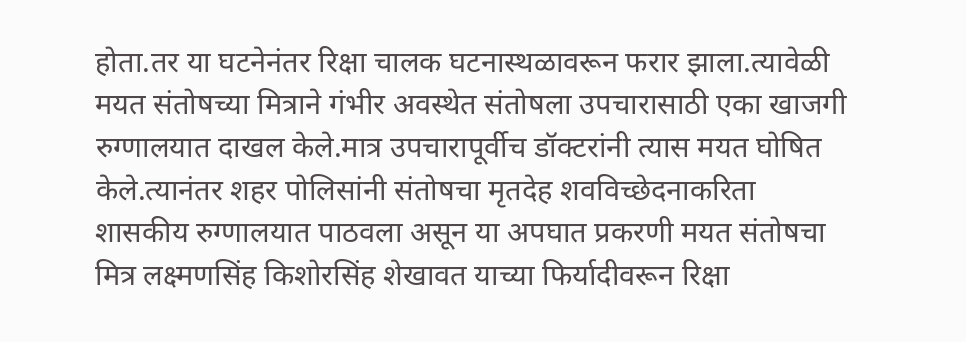होता.तर या घटनेनंतर रिक्षा चालक घटनास्थळावरून फरार झाला.त्यावेळी मयत संतोषच्या मित्राने गंभीर अवस्थेत संतोषला उपचारासाठी एका खाजगी रुग्णालयात दाखल केले.मात्र उपचारापूर्वीच डॉक्टरांनी त्यास मयत घोषित केले.त्यानंतर शहर पोलिसांनी संतोषचा मृतदेह शवविच्छेदनाकरिता शासकीय रुग्णालयात पाठवला असून या अपघात प्रकरणी मयत संतोषचा मित्र लक्ष्मणसिंह किशोरसिंह शेखावत याच्या फिर्यादीवरून रिक्षा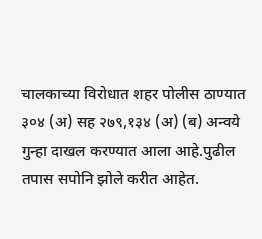चालकाच्या विरोधात शहर पोलीस ठाण्यात ३०४ (अ) सह २७९,१३४ (अ) (ब) अन्वये गुन्हा दाखल करण्यात आला आहे.पुढील तपास सपोनि झोले करीत आहेत.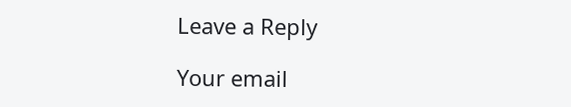Leave a Reply

Your email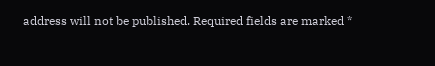address will not be published. Required fields are marked *